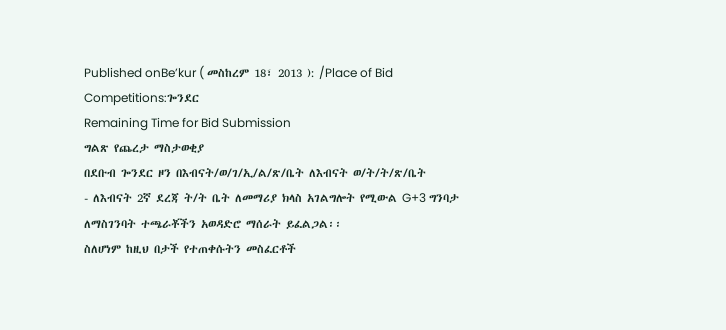Published onBe’kur ( መስከረም 18፣ 2013 ): /Place of Bid Competitions:ጐንደር
Remaining Time for Bid Submission
ግልጽ የጨረታ ማስታወቂያ
በደቡብ ጐንደር ዞን በእብናት/ወ/ገ/ኢ/ል/ጽ/ቤት ለእብናት ወ/ት/ት/ጽ/ቤት
- ለእብናት 2ኛ ደረጃ ት/ት ቤት ለመማሪያ ክላስ አገልግሎት የሚውል G+3 ግንባታ ለማስገንባት ተጫራቾችን አወዳድሮ ማሰራት ይፈልጋል፡፡
ስለሆነም ከዚህ በታች የተጠቀሱትን መስፈርቶች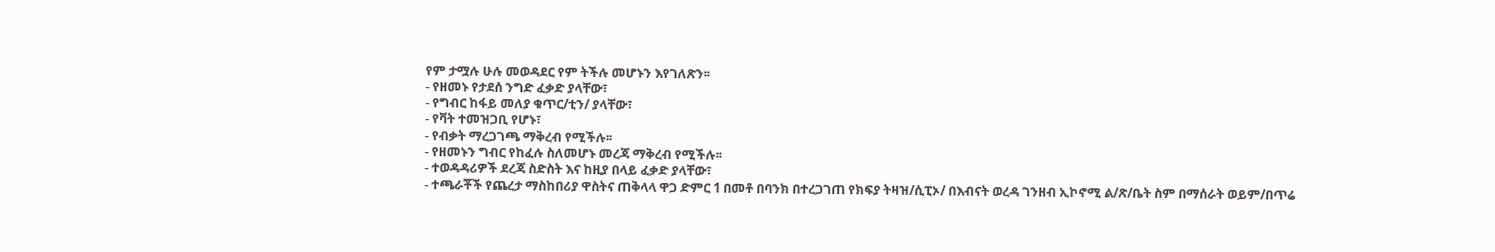የም ታሟሉ ሁሉ መወዳደር የም ትችሉ መሆኑን እየገለጽን፡፡
- የዘመኑ የታደሰ ንግድ ፈቃድ ያላቸው፣
- የግብር ከፋይ መለያ ቁጥር/ቲን/ ያላቸው፣
- የቫት ተመዝጋቢ የሆኑ፣
- የብቃት ማረጋገጫ ማቅረብ የሚችሉ፡፡
- የዘመኑን ግብር የከፈሉ ስለመሆኑ መረጃ ማቅረብ የሚችሉ፡፡
- ተወዳዳሪዎች ደረጃ ስድስት እና ከዚያ በላይ ፈቃድ ያላቸው፣
- ተጫራቾች የጨረታ ማስከበሪያ ዋስትና ጠቅላላ ዋጋ ድምር 1 በመቶ በባንክ በተረጋገጠ የክፍያ ትዛዝ/ሲፒኦ/ በእብናት ወረዳ ገንዘብ ኢኮኖሚ ል/ጽ/ቤት ስም በማሰራት ወይም/በጥሬ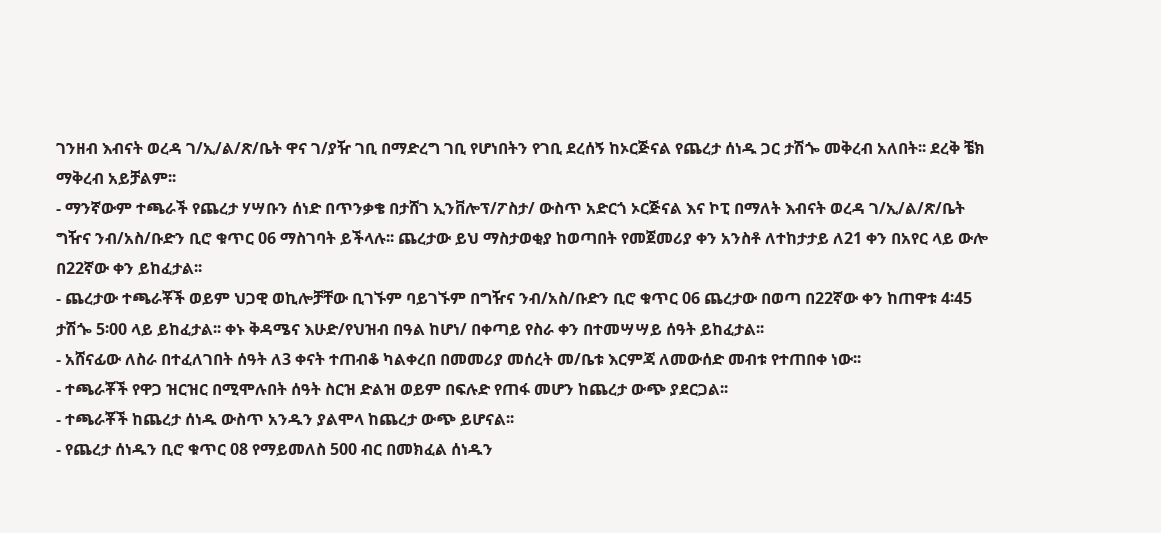ገንዘብ እብናት ወረዳ ገ/ኢ/ል/ጽ/ቤት ዋና ገ/ያዥ ገቢ በማድረግ ገቢ የሆነበትን የገቢ ደረሰኝ ከኦርጅናል የጨረታ ሰነዱ ጋር ታሽጐ መቅረብ አለበት፡፡ ደረቅ ቼክ ማቅረብ አይቻልም፡፡
- ማንኛውም ተጫራች የጨረታ ሃሣቡን ሰነድ በጥንቃቄ በታሸገ ኢንቨሎፕ/ፖስታ/ ውስጥ አድርጎ ኦርጅናል እና ኮፒ በማለት እብናት ወረዳ ገ/ኢ/ል/ጽ/ቤት ግዥና ንብ/አስ/ቡድን ቢሮ ቁጥር 06 ማስገባት ይችላሉ፡፡ ጨረታው ይህ ማስታወቂያ ከወጣበት የመጀመሪያ ቀን አንስቶ ለተከታታይ ለ21 ቀን በአየር ላይ ውሎ በ22ኛው ቀን ይከፈታል፡፡
- ጨረታው ተጫራቾች ወይም ህጋዊ ወኪሎቻቸው ቢገኙም ባይገኙም በግዥና ንብ/አስ/ቡድን ቢሮ ቁጥር 06 ጨረታው በወጣ በ22ኛው ቀን ከጠዋቱ 4፡45 ታሽጐ 5፡00 ላይ ይከፈታል፡፡ ቀኑ ቅዳሜና እሁድ/የህዝብ በዓል ከሆነ/ በቀጣይ የስራ ቀን በተመሣሣይ ሰዓት ይከፈታል፡፡
- አሸናፊው ለስራ በተፈለገበት ሰዓት ለ3 ቀናት ተጠብቆ ካልቀረበ በመመሪያ መሰረት መ/ቤቱ እርምጃ ለመውሰድ መብቱ የተጠበቀ ነው፡፡
- ተጫራቾች የዋጋ ዝርዝር በሚሞሉበት ሰዓት ስርዝ ድልዝ ወይም በፍሉድ የጠፋ መሆን ከጨረታ ውጭ ያደርጋል፡፡
- ተጫራቾች ከጨረታ ሰነዱ ውስጥ አንዱን ያልሞላ ከጨረታ ውጭ ይሆናል፡፡
- የጨረታ ሰነዱን ቢሮ ቁጥር 08 የማይመለስ 500 ብር በመክፈል ሰነዱን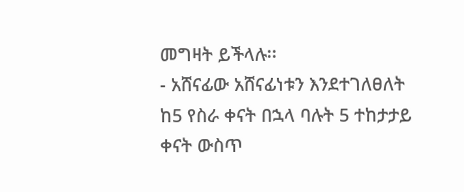መግዛት ይችላሉ፡፡
- አሸናፊው አሸናፊነቱን እንደተገለፀለት ከ5 የስራ ቀናት በኋላ ባሉት 5 ተከታታይ ቀናት ውስጥ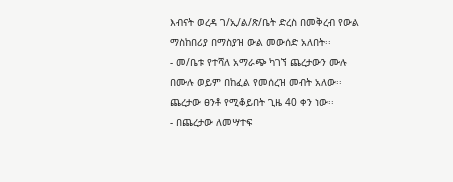እብናት ወረዳ ገ/ኢ/ል/ጽ/ቤት ድረስ በመቅረብ የውል ማስከበሪያ በማስያዝ ውል መውሰድ አለበት፡፡
- መ/ቤቱ የተሻለ አማራጭ ካገኘ ጨረታውን ሙሉ በሙሉ ወይም በከፈል የመሰረዝ መብት አለው፡፡ ጨረታው ፀንቶ የሚቆይበት ጊዜ 40 ቀን ነው፡፡
- በጨረታው ለመሣተፍ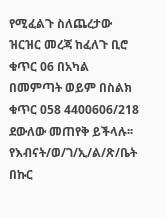የሚፈልጉ ስለጨረታው ዝርዝር መረጃ ከፈለጉ ቢሮ ቁጥር 06 በአካል በመምጣት ወይም በስልክ ቁጥር 058 4400606/218 ደውለው መጠየቅ ይችላሉ፡፡
የእብናት/ወ/ገ/ኢ/ል/ጽ/ቤት
በኩር